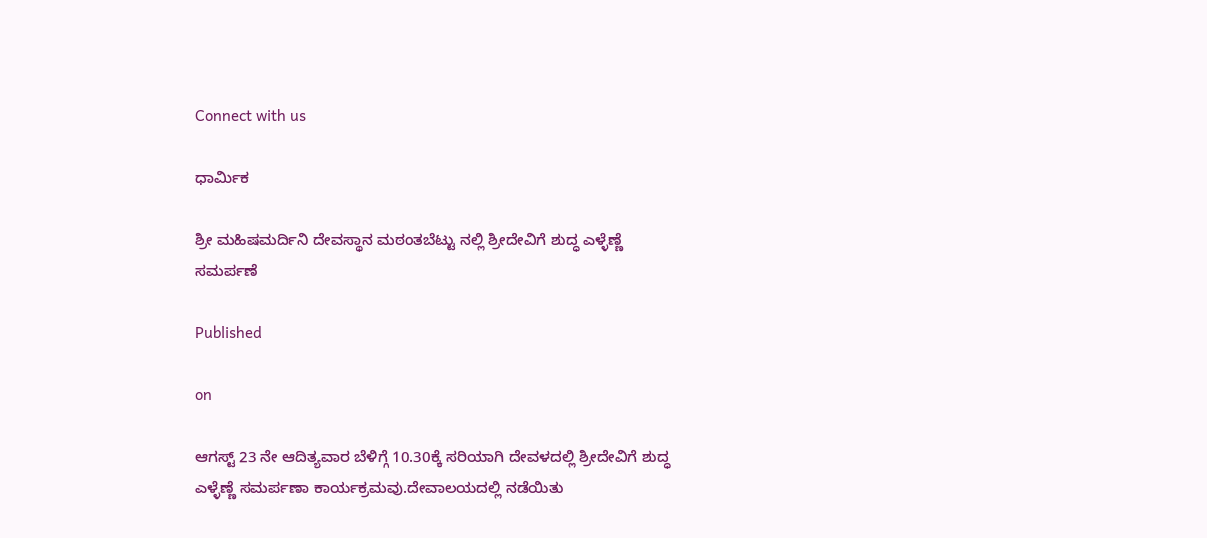Connect with us

ಧಾರ್ಮಿಕ

ಶ್ರೀ ಮಹಿಷಮರ್ದಿನಿ ದೇವಸ್ಥಾನ ಮಠಂತಬೆಟ್ಟು ನಲ್ಲಿ ಶ್ರೀದೇವಿಗೆ ಶುದ್ಧ ಎಳ್ಳೆಣ್ಣೆ ಸಮರ್ಪಣೆ

Published

on

ಆಗಸ್ಟ್ 23 ನೇ ಆದಿತ್ಯವಾರ ಬೆಳಿಗ್ಗೆ 10.30ಕ್ಕೆ ಸರಿಯಾಗಿ ದೇವಳದಲ್ಲಿ ಶ್ರೀದೇವಿಗೆ ಶುದ್ಧ ಎಳ್ಳೆಣ್ಣೆ ಸಮರ್ಪಣಾ ಕಾರ್ಯಕ್ರಮವು.ದೇವಾಲಯದಲ್ಲಿ ನಡೆಯಿತು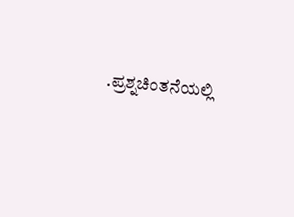.ಪ್ರಶ್ನಚಿಂತನೆಯಲ್ಲಿ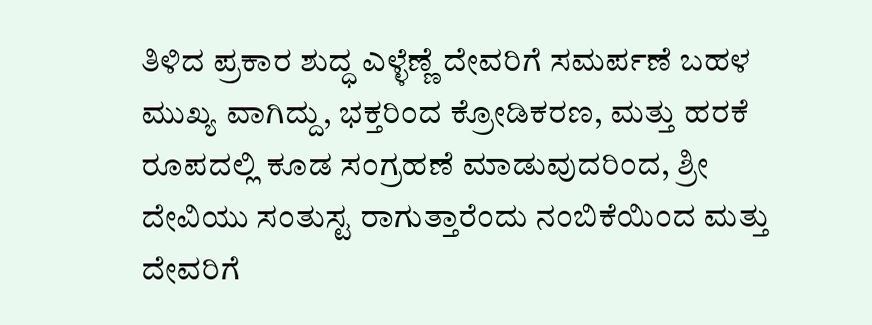ತಿಳಿದ ಪ್ರಕಾರ ಶುದ್ಧ ಎಳ್ಳೆಣ್ಣೆ ದೇವರಿಗೆ ಸಮರ್ಪಣೆ ಬಹಳ ಮುಖ್ಯ ವಾಗಿದ್ದು, ಭಕ್ತರಿಂದ ಕ್ರೋಡಿಕರಣ, ಮತ್ತು ಹರಕೆ ರೂಪದಲ್ಲಿ ಕೂಡ ಸಂಗ್ರಹಣೆ ಮಾಡುವುದರಿಂದ, ಶ್ರೀ ದೇವಿಯು ಸಂತುಸ್ಟ ರಾಗುತ್ತಾರೆಂದು ನಂಬಿಕೆಯಿಂದ ಮತ್ತು ದೇವರಿಗೆ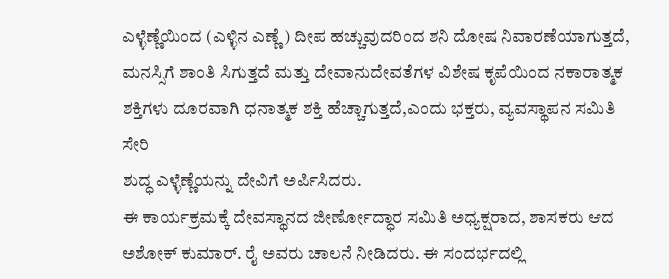ಎಳ್ಳೆಣ್ಣೆಯಿಂದ (ಎಳ್ಳಿನ ಎಣ್ಣೆ) ದೀಪ ಹಚ್ಚುವುದರಿಂದ ಶನಿ ದೋಷ ನಿವಾರಣೆಯಾಗುತ್ತದೆ, ಮನಸ್ಸಿಗೆ ಶಾಂತಿ ಸಿಗುತ್ತದೆ ಮತ್ತು ದೇವಾನುದೇವತೆಗಳ ವಿಶೇಷ ಕೃಪೆಯಿಂದ ನಕಾರಾತ್ಮಕ ಶಕ್ತಿಗಳು ದೂರವಾಗಿ ಧನಾತ್ಮಕ ಶಕ್ತಿ ಹೆಚ್ಚಾಗುತ್ತದೆ,ಎಂದು ಭಕ್ತರು, ವ್ಯವಸ್ಥಾಪನ ಸಮಿತಿ ಸೇರಿ
ಶುದ್ಧ ಎಳ್ಳೆಣ್ಣೆಯನ್ನು ದೇವಿಗೆ ಅರ್ಪಿಸಿದರು.
ಈ ಕಾರ್ಯಕ್ರಮಕ್ಕೆ ದೇವಸ್ಥಾನದ ಜೀರ್ಣೋದ್ಧಾರ ಸಮಿತಿ ಅಧ್ಯಕ್ಷರಾದ, ಶಾಸಕರು ಆದ ಅಶೋಕ್ ಕುಮಾರ್. ರೈ ಅವರು ಚಾಲನೆ ನೀಡಿದರು. ಈ ಸಂದರ್ಭದಲ್ಲಿ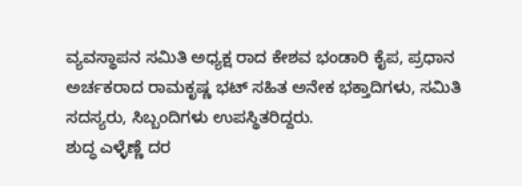ವ್ಯವಸ್ಥಾಪನ ಸಮಿತಿ ಅಧ್ಯಕ್ಷ ರಾದ ಕೇಶವ ಭಂಡಾರಿ ಕೈಪ, ಪ್ರಧಾನ ಅರ್ಚಕರಾದ ರಾಮಕೃಷ್ಣ ಭಟ್ ಸಹಿತ ಅನೇಕ ಭಕ್ತಾದಿಗಳು, ಸಮಿತಿ ಸದಸ್ಯರು, ಸಿಬ್ಬಂದಿಗಳು ಉಪಸ್ಥಿತರಿದ್ದರು.
ಶುದ್ಧ ಎಳ್ಳೆಣ್ಣೆ ದರ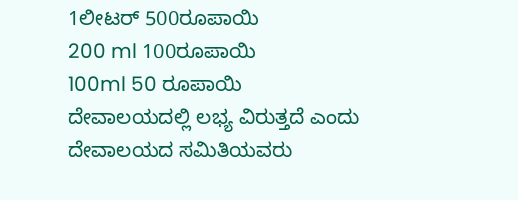1ಲೀಟರ್ 500ರೂಪಾಯಿ
200 ml 100ರೂಪಾಯಿ
100ml 50 ರೂಪಾಯಿ ದೇವಾಲಯದಲ್ಲಿ ಲಭ್ಯ ವಿರುತ್ತದೆ ಎಂದು ದೇವಾಲಯದ ಸಮಿತಿಯವರು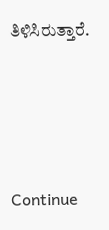ತಿಳಿಸಿರುತ್ತಾರೆ.




Continue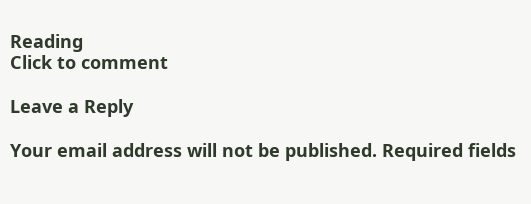Reading
Click to comment

Leave a Reply

Your email address will not be published. Required fields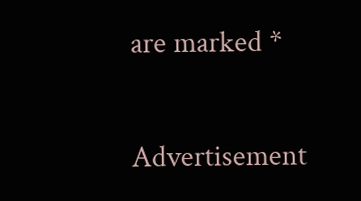are marked *

Advertisement